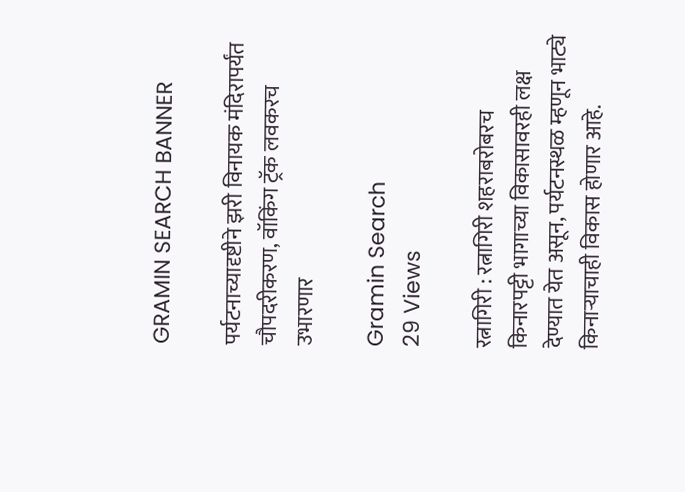GRAMIN SEARCH BANNER

पर्यटनाच्यादृष्टीने झरी विनायक मंदिरापर्यंत चौपदरीकरण, वॉकिंग ट्रॅक लवकरच उभारणार

Gramin Search
29 Views

रत्नागिरी : रत्नागिरी शहराबरोबरच किनारपट्टी भागाच्या विकासावरही लक्ष देण्यात येत असून, पर्यटनस्थळ म्हणून भाट्ये किनाऱ्याचाही विकास होणार आहे.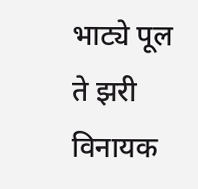भाट्ये पूल ते झरी विनायक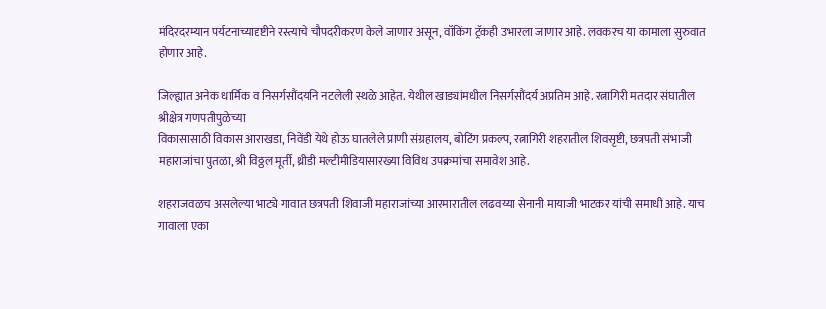मंदिरदरम्यान पर्यटनाच्यादृष्टीने रस्त्याचे चौपदरीकरण केले जाणार असून, वॉकिंग ट्रॅकही उभारला जाणार आहे. लवकरच या कामाला सुरुवात होणार आहे.

जिल्ह्यात अनेक धार्मिक व निसर्गसौंदयनि नटलेली स्थळे आहेत. येथील खाड्यांमधील निसर्गसौंदर्य अप्रतिम आहे. रत्नागिरी मतदार संघातील श्रीक्षेत्र गणपतीपुळेच्या
विकासासाठी विकास आराखडा, निवेंडी येथे होऊ घातलेले प्राणी संग्रहालय, बोटिंग प्रकल्प, रत्नागिरी शहरातील शिवसृष्टी, छत्रपती संभाजी महाराजांचा पुतळा, श्री विठ्ठल मूर्ती, थ्रीडी मल्टीमीडियासारख्या विविध उपक्रमांचा समावेश आहे.

शहराजवळच असलेल्या भाट्ये गावात छत्रपती शिवाजी महाराजांच्या आरमारातील लढवय्या सेनानी मायाजी भाटकर यांची समाधी आहे. याच गावाला एका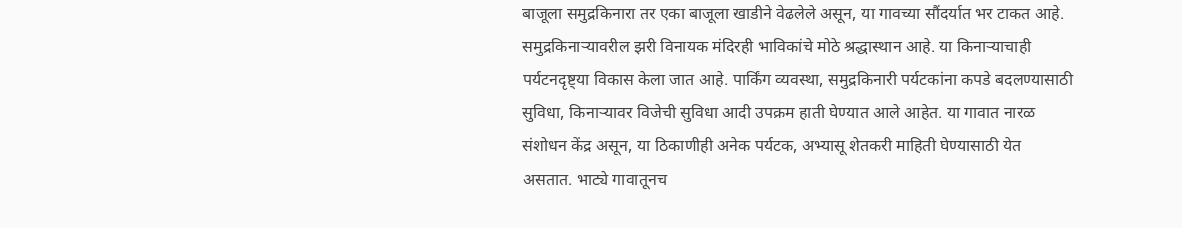बाजूला समुद्रकिनारा तर एका बाजूला खाडीने वेढलेले असून, या गावच्या सौंदर्यात भर टाकत आहे. समुद्रकिनाऱ्यावरील झरी विनायक मंदिरही भाविकांचे मोठे श्रद्धास्थान आहे. या किनाऱ्याचाही पर्यटनदृष्ट्या विकास केला जात आहे. पार्किंग व्यवस्था, समुद्रकिनारी पर्यटकांना कपडे बदलण्यासाठी सुविधा, किनाऱ्यावर विजेची सुविधा आदी उपक्रम हाती घेण्यात आले आहेत. या गावात नारळ संशोधन केंद्र असून, या ठिकाणीही अनेक पर्यटक, अभ्यासू शेतकरी माहिती घेण्यासाठी येत असतात. भाट्ये गावातूनच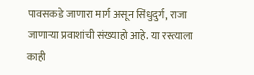पावसकडे जाणारा मार्ग असून सिंधुदुर्ग, राजा जाणाऱ्या प्रवाशांची संख्याहो आहे. या रस्त्याला काही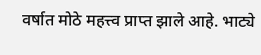वर्षात मोठे महत्त्व प्राप्त झाले आहे. भाट्ये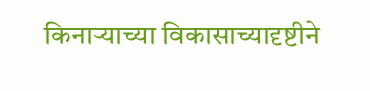किनाऱ्याच्या विकासाच्यादृष्टीने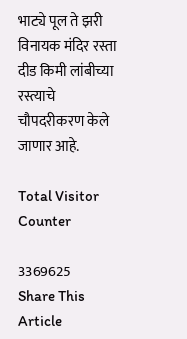भाट्ये पूल ते झरी विनायक मंदिर रस्ता दीड किमी लांबीच्या रस्त्याचे चौपदरीकरण केले जाणार आहे.

Total Visitor Counter

3369625
Share This Article